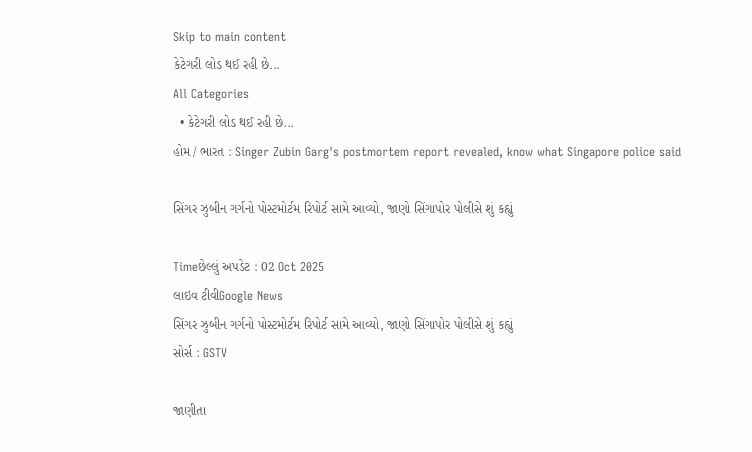Skip to main content
કેટેગરી લોડ થઈ રહી છે...
All Categories
  • કેટેગરી લોડ થઈ રહી છે...
હોમ / ભારત : Singer Zubin Garg's postmortem report revealed, know what Singapore police said

સિંગર ઝુબીન ગર્ગનો પોસ્ટમોર્ટમ રિપોર્ટ સામે આવ્યો, જાણો સિંગાપોર પોલીસે શું કહ્યું

Timeછેલ્લું અપડેટ : 02 Oct 2025
લાઇવ ટીવીGoogle News
સિંગર ઝુબીન ગર્ગનો પોસ્ટમોર્ટમ રિપોર્ટ સામે આવ્યો, જાણો સિંગાપોર પોલીસે શું કહ્યું
સોર્સ : GSTV

જાણીતા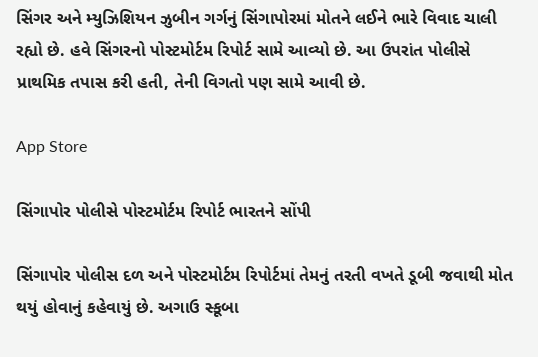સિંગર અને મ્યુઝિશિયન ઝુબીન ગર્ગનું સિંગાપોરમાં મોતને લઈને ભારે વિવાદ ચાલી રહ્યો છે. હવે સિંગરનો પોસ્ટમોર્ટમ રિપોર્ટ સામે આવ્યો છે. આ ઉપરાંત પોલીસે પ્રાથમિક તપાસ કરી હતી, તેની વિગતો પણ સામે આવી છે.

App Store

સિંગાપોર પોલીસે પોસ્ટમોર્ટમ રિપોર્ટ ભારતને સોંપી

સિંગાપોર પોલીસ દળ અને પોસ્ટમોર્ટમ રિપોર્ટમાં તેમનું તરતી વખતે ડૂબી જવાથી મોત થયું હોવાનું કહેવાયું છે. અગાઉ સ્કૂબા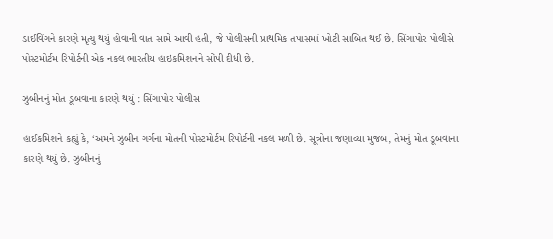ડાઈવિંગને કારણે મૃત્યુ થયું હોવાની વાત સામે આવી હતી, જે પોલીસની પ્રાથમિક તપાસમાં ખોટી સાબિત થઈ છે. સિંગાપોર પોલીસે પોસ્ટમોર્ટમ રિપોર્ટની એક નકલ ભારતીય હાઇકમિશનને સોંપી દીધી છે.

ઝુબીનનું મોત ડૂબવાના કારણે થયું : સિંગાપોર પોલીસ

હાઈકમિશને કહ્યું કે, ‘અમને ઝુબીન ગર્ગના મોતની પોસ્ટમોર્ટમ રિપોર્ટની નકલ મળી છે. સૂત્રોના જણાવ્યા મુજબ, તેમનું મોત ડૂબવાના કારણે થયું છે. ઝુબીનનું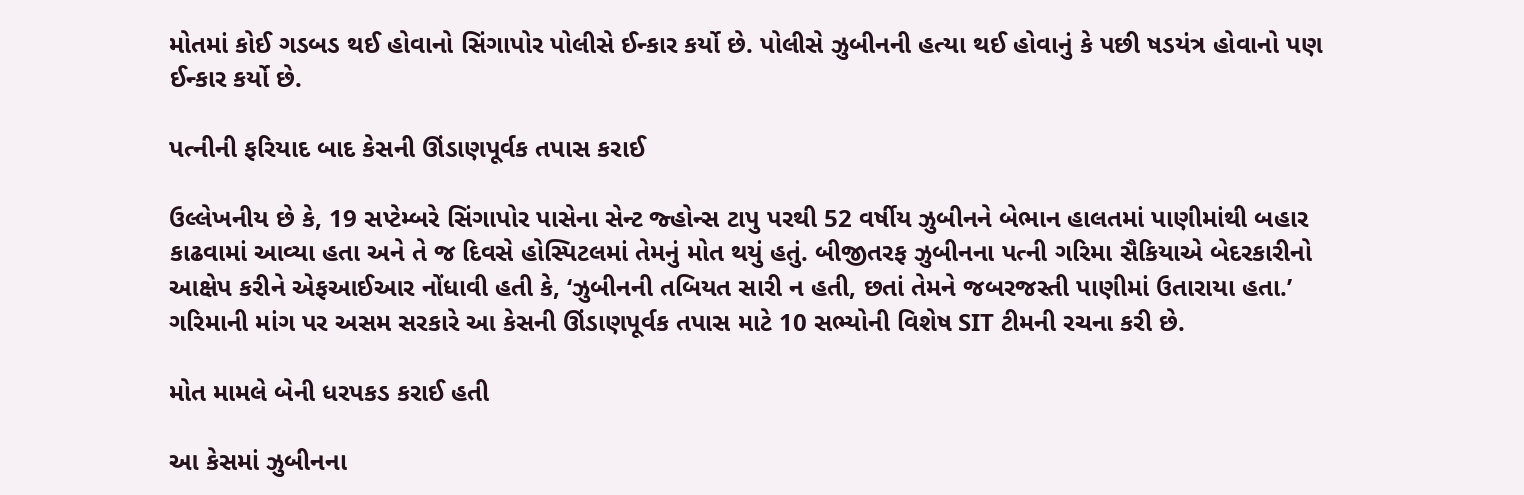મોતમાં કોઈ ગડબડ થઈ હોવાનો સિંગાપોર પોલીસે ઈન્કાર કર્યો છે. પોલીસે ઝુબીનની હત્યા થઈ હોવાનું કે પછી ષડયંત્ર હોવાનો પણ ઈન્કાર કર્યો છે.

પત્નીની ફરિયાદ બાદ કેસની ઊંડાણપૂર્વક તપાસ કરાઈ

ઉલ્લેખનીય છે કે, 19 સપ્ટેમ્બરે સિંગાપોર પાસેના સેન્ટ જ્હોન્સ ટાપુ પરથી 52 વર્ષીય ઝુબીનને બેભાન હાલતમાં પાણીમાંથી બહાર કાઢવામાં આવ્યા હતા અને તે જ દિવસે હોસ્પિટલમાં તેમનું મોત થયું હતું. બીજીતરફ ઝુબીનના પત્ની ગરિમા સૈકિયાએ બેદરકારીનો આક્ષેપ કરીને એફઆઈઆર નોંધાવી હતી કે, ‘ઝુબીનની તબિયત સારી ન હતી, છતાં તેમને જબરજસ્તી પાણીમાં ઉતારાયા હતા.’ ગરિમાની માંગ પર અસમ સરકારે આ કેસની ઊંડાણપૂર્વક તપાસ માટે 10 સભ્યોની વિશેષ SIT ટીમની રચના કરી છે.

મોત મામલે બેની ધરપકડ કરાઈ હતી

આ કેસમાં ઝુબીનના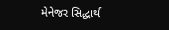મેનેજર સિદ્ધાર્થ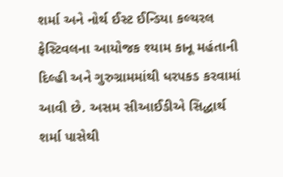શર્મા અને નોર્થ ઈસ્ટ ઈન્ડિયા કલ્ચરલ ફેસ્ટિવલના આયોજક શ્યામ કાનૂ મહંતાની દિલ્હી અને ગુરુગ્રામમાંથી ધરપકડ કરવામાં આવી છે. અસમ સીઆઈડીએ સિદ્ધાર્થ શર્મા પાસેથી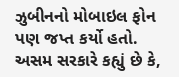ઝુબીનનો મોબાઇલ ફોન પણ જપ્ત કર્યો હતો. અસમ સરકારે કહ્યું છે કે,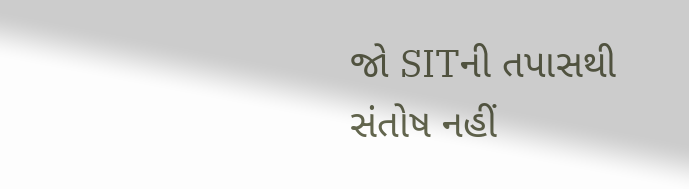જો SITની તપાસથી સંતોષ નહીં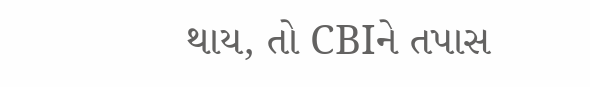થાય, તો CBIને તપાસ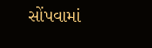સોંપવામાં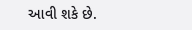આવી શકે છે.